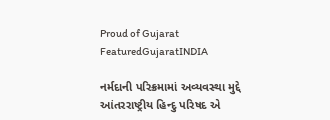Proud of Gujarat
FeaturedGujaratINDIA

નર્મદાની પરિક્રમામાં અવ્યવસ્થા મુદ્દે આંતરરાષ્ટ્રીય હિન્દુ પરિષદ એ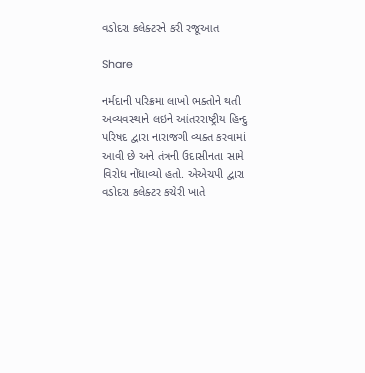વડોદરા કલેક્ટરને કરી રજૂઆત

Share

નર્મદાની પરિક્રમા લાખો ભક્તોને થતી અવ્યવસ્થાને લઇને આંતરરાષ્ટ્રીય હિન્દુ પરિષદ દ્વારા નારાજગી વ્યક્ત કરવામાં આવી છે અને તંત્રની ઉદાસીનતા સામે વિરોધ નોંધાવ્યો હતો. એએચપી દ્વારા વડોદરા કલેક્ટર કચેરી ખાતે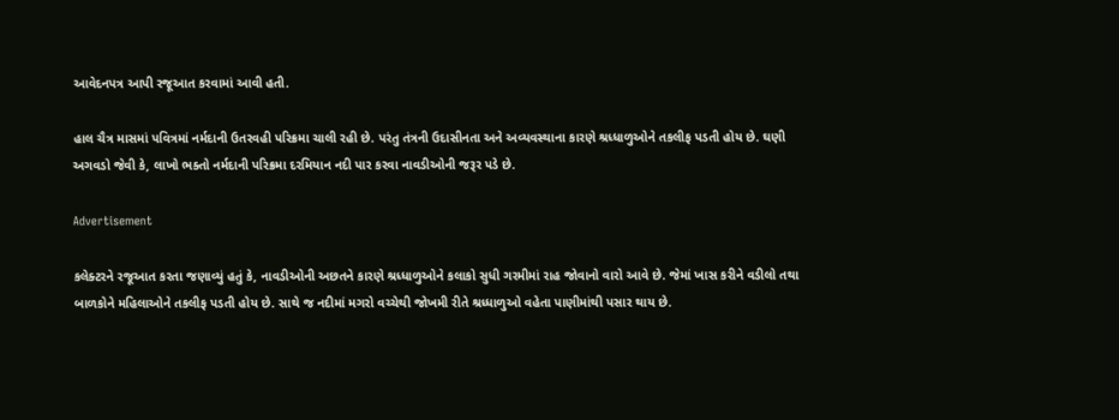આવેદનપત્ર આપી રજૂઆત કરવામાં આવી હતી.

હાલ ચૈત્ર માસમાં પવિત્રમાં નર્મદાની ઉતરવહી પરિક્રમા ચાલી રહી છે. પરંતુ તંત્રની ઉદાસીનતા અને અવ્યવસ્થાના કારણે શ્રધ્ધાળુઓને તકલીફ પડતી હોય છે. ઘણી અગવડો જેવી કે, લાખો ભક્તો નર્મદાની પરિક્રમા દરમિયાન નદી પાર કરવા નાવડીઓની જરૂર પડે છે.

Advertisement

કલેક્ટરને રજૂઆત કરતા જણાવ્યું હતું કે, નાવડીઓની અછતને કારણે શ્રધ્ધાળુઓને કલાકો સુધી ગરમીમાં રાહ જોવાનો વારો આવે છે. જેમાં ખાસ કરીને વડીલો તથા બાળકોને મહિલાઓને તકલીફ પડતી હોય છે. સાથે જ નદીમાં મગરો વચ્ચેથી જોખમી રીતે શ્રધ્ધાળુઓ વહેતા પાણીમાંથી પસાર થાય છે.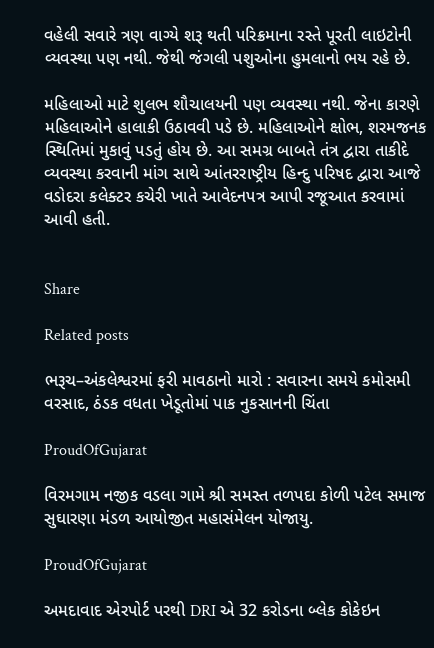વહેલી સવારે ત્રણ વાગ્યે શરૂ થતી પરિક્રમાના રસ્તે પૂરતી લાઇટોની વ્યવસ્થા પણ નથી. જેથી જંગલી પશુઓના હુમલાનો ભય રહે છે.

મહિલાઓ માટે શુલભ શૌચાલયની પણ વ્યવસ્થા નથી. જેના કારણે મહિલાઓને હાલાકી ઉઠાવવી પડે છે. મહિલાઓને ક્ષોભ, શરમજનક સ્થિતિમાં મુકાવું પડતું હોય છે. આ સમગ્ર બાબતે તંત્ર દ્વારા તાકીદે વ્યવસ્થા કરવાની માંગ સાથે આંતરરાષ્ટ્રીય હિન્દુ પરિષદ દ્વારા આજે વડોદરા કલેક્ટર કચેરી ખાતે આવેદનપત્ર આપી રજૂઆત કરવામાં આવી હતી.


Share

Related posts

ભરૂચ–અંકલેશ્વરમાં ફરી માવઠાનો મારો : સવારના સમયે કમોસમી વરસાદ, ઠંડક વધતા ખેડૂતોમાં પાક નુકસાનની ચિંતા

ProudOfGujarat

વિરમગામ નજીક વડલા ગામે શ્રી સમસ્ત તળપદા કોળી પટેલ સમાજ સુઘારણા મંડળ આયોજીત મહાસંમેલન યોજાયુ.

ProudOfGujarat

અમદાવાદ એરપોર્ટ પરથી DRI એ 32 કરોડના બ્લેક કોકેઇન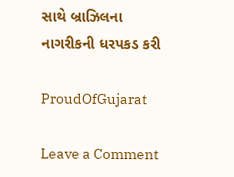સાથે બ્રાઝિલના નાગરીકની ધરપકડ કરી

ProudOfGujarat

Leave a Comment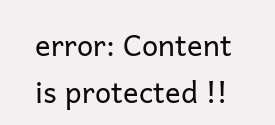error: Content is protected !!